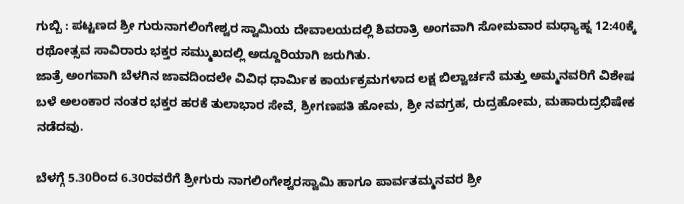ಗುಬ್ಬಿ : ಪಟ್ಟಣದ ಶ್ರೀ ಗುರುನಾಗಲಿಂಗೇಶ್ವರ ಸ್ವಾಮಿಯ ದೇವಾಲಯದಲ್ಲಿ ಶಿವರಾತ್ರಿ ಅಂಗವಾಗಿ ಸೋಮವಾರ ಮಧ್ಯಾಹ್ನ 12:40ಕ್ಕೆ ರಥೋತ್ಸವ ಸಾವಿರಾರು ಭಕ್ತರ ಸಮ್ಮುಖದಲ್ಲಿ ಅದ್ದೂರಿಯಾಗಿ ಜರುಗಿತು.
ಜಾತ್ರೆ ಅಂಗವಾಗಿ ಬೆಳಗಿನ ಜಾವದಿಂದಲೇ ವಿವಿಧ ಧಾರ್ಮಿಕ ಕಾರ್ಯಕ್ರಮಗಳಾದ ಲಕ್ಷ ಬಿಲ್ವಾರ್ಚನೆ ಮತ್ತು ಅಮ್ಮನವರಿಗೆ ವಿಶೇಷ ಬಳೆ ಅಲಂಕಾರ ನಂತರ ಭಕ್ತರ ಹರಕೆ ತುಲಾಭಾರ ಸೇವೆ, ಶ್ರೀಗಣಪತಿ ಹೋಮ, ಶ್ರೀ ನವಗ್ರಹ, ರುದ್ರಹೋಮ, ಮಹಾರುದ್ರಭಿಷೇಕ ನಡೆದವು.

ಬೆಳಗ್ಗೆ 5.30ರಿಂದ 6.30ರವರೆಗೆ ಶ್ರೀಗುರು ನಾಗಲಿಂಗೇಶ್ವರಸ್ವಾಮಿ ಹಾಗೂ ಪಾರ್ವತಮ್ಮನವರ ಶ್ರೀ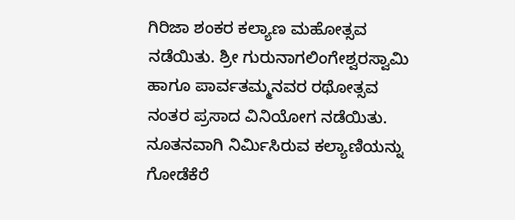ಗಿರಿಜಾ ಶಂಕರ ಕಲ್ಯಾಣ ಮಹೋತ್ಸವ ನಡೆಯಿತು. ಶ್ರೀ ಗುರುನಾಗಲಿಂಗೇಶ್ವರಸ್ವಾಮಿ ಹಾಗೂ ಪಾರ್ವತಮ್ಮನವರ ರಥೋತ್ಸವ ನಂತರ ಪ್ರಸಾದ ವಿನಿಯೋಗ ನಡೆಯಿತು.
ನೂತನವಾಗಿ ನಿರ್ಮಿಸಿರುವ ಕಲ್ಯಾಣಿಯನ್ನು ಗೋಡೆಕೆರೆ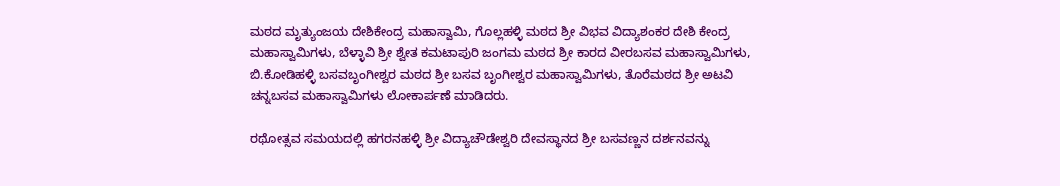ಮಠದ ಮೃತ್ಯುಂಜಯ ದೇಶಿಕೇಂದ್ರ ಮಹಾಸ್ವಾಮಿ, ಗೊಲ್ಲಹಳ್ಳಿ ಮಠದ ಶ್ರೀ ವಿಭವ ವಿದ್ಯಾಶಂಕರ ದೇಶಿ ಕೇಂದ್ರ ಮಹಾಸ್ವಾಮಿಗಳು, ಬೆಳ್ಳಾವಿ ಶ್ರೀ ಶ್ವೇತ ಕಮಟಾಪುರಿ ಜಂಗಮ ಮಠದ ಶ್ರೀ ಕಾರದ ವೀರಬಸವ ಮಹಾಸ್ವಾಮಿಗಳು, ಬಿ.ಕೋಡಿಹಳ್ಳಿ ಬಸವಬೃಂಗೀಶ್ವರ ಮಠದ ಶ್ರೀ ಬಸವ ಬೃಂಗೀಶ್ವರ ಮಹಾಸ್ವಾಮಿಗಳು, ತೊರೆಮಠದ ಶ್ರೀ ಅಟವಿ ಚನ್ನಬಸವ ಮಹಾಸ್ವಾಮಿಗಳು ಲೋಕಾರ್ಪಣೆ ಮಾಡಿದರು.

ರಥೋತ್ಸವ ಸಮಯದಲ್ಲಿ ಹಗರನಹಳ್ಳಿ ಶ್ರೀ ವಿದ್ಯಾಚೌಡೇಶ್ವರಿ ದೇವಸ್ಥಾನದ ಶ್ರೀ ಬಸವಣ್ಣನ ದರ್ಶನವನ್ನು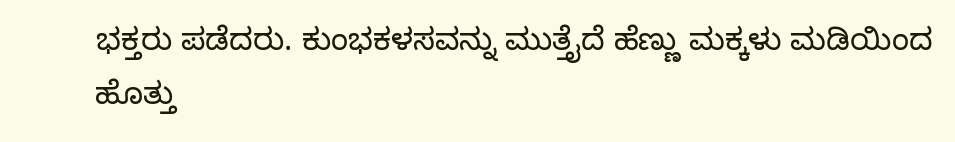ಭಕ್ತರು ಪಡೆದರು. ಕುಂಭಕಳಸವನ್ನು ಮುತ್ತೈದೆ ಹೆಣ್ಣು ಮಕ್ಕಳು ಮಡಿಯಿಂದ ಹೊತ್ತು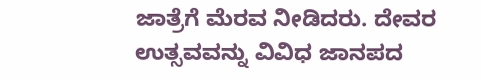ಜಾತ್ರೆಗೆ ಮೆರವ ನೀಡಿದರು. ದೇವರ ಉತ್ಸವವನ್ನು ವಿವಿಧ ಜಾನಪದ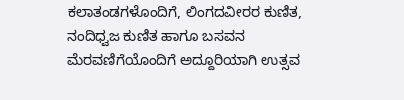ಕಲಾತಂಡಗಳೊಂದಿಗೆ, ಲಿಂಗದವೀರರ ಕುಣಿತ, ನಂದಿಧ್ವಜ ಕುಣಿತ ಹಾಗೂ ಬಸವನ ಮೆರವಣಿಗೆಯೊಂದಿಗೆ ಅದ್ದೂರಿಯಾಗಿ ಉತ್ಸವ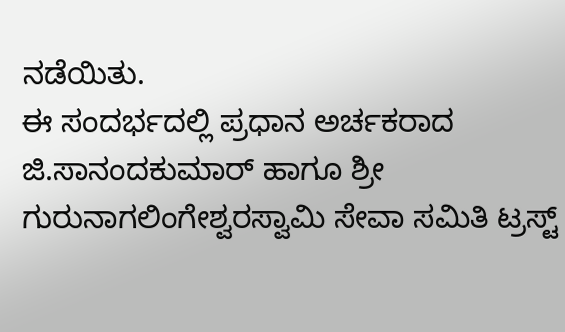ನಡೆಯಿತು.
ಈ ಸಂದರ್ಭದಲ್ಲಿ ಪ್ರಧಾನ ಅರ್ಚಕರಾದ ಜಿ.ಸಾನಂದಕುಮಾರ್ ಹಾಗೂ ಶ್ರೀ ಗುರುನಾಗಲಿಂಗೇಶ್ವರಸ್ವಾಮಿ ಸೇವಾ ಸಮಿತಿ ಟ್ರಸ್ಟ್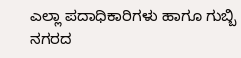ಎಲ್ಲಾ ಪದಾಧಿಕಾರಿಗಳು ಹಾಗೂ ಗುಬ್ಬಿ ನಗರದ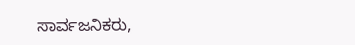ಸಾರ್ವಜನಿಕರು,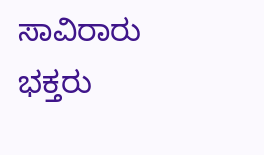ಸಾವಿರಾರು ಭಕ್ತರು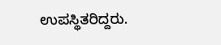ಉಪಸ್ಥಿತರಿದ್ದರು.